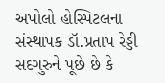અપોલો હોસ્પિટલના સંસ્થાપક ડૉ.પ્રતાપ રેડ્ડી સદગુરુને પૂછે છે કે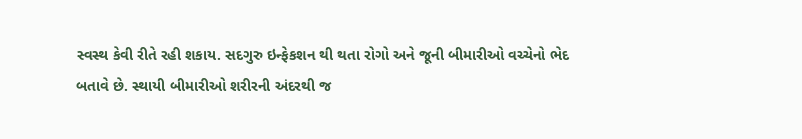સ્વસ્થ કેવી રીતે રહી શકાય. સદગુરુ ઇન્ફેકશન થી થતા રોગો અને જૂની બીમારીઓ વચ્ચેનો ભેદ બતાવે છે. સ્થાયી બીમારીઓ શરીરની અંદરથી જ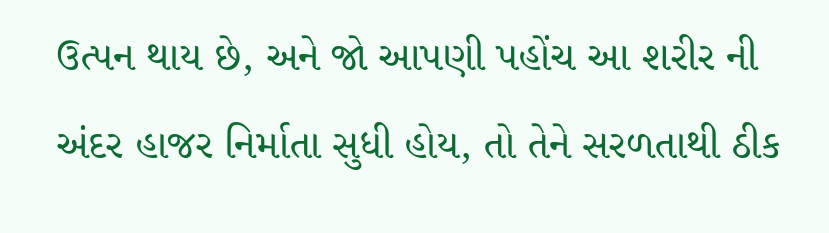ઉત્પન થાય છે, અને જો આપણી પહોંચ આ શરીર ની અંદર હાજર નિર્માતા સુધી હોય, તો તેને સરળતાથી ઠીક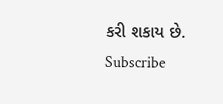કરી શકાય છે.
Subscribe